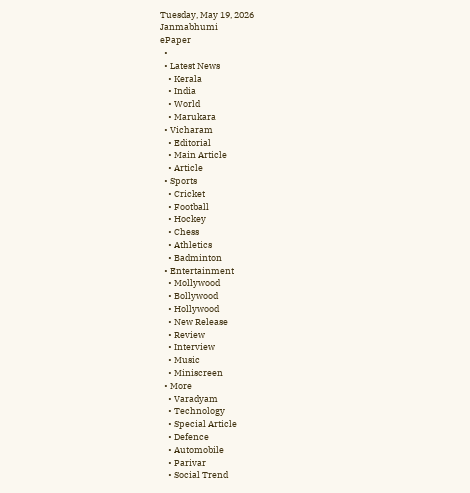Tuesday, May 19, 2026
Janmabhumi
ePaper
  •
  • Latest News
    • Kerala
    • India
    • World
    • Marukara
  • Vicharam
    • Editorial
    • Main Article
    • Article
  • Sports
    • Cricket
    • Football
    • Hockey
    • Chess
    • Athletics
    • Badminton
  • Entertainment
    • Mollywood
    • Bollywood
    • Hollywood
    • New Release
    • Review
    • Interview
    • Music
    • Miniscreen
  • More
    • Varadyam
    • Technology
    • Special Article
    • Defence
    • Automobile
    • Parivar
    • Social Trend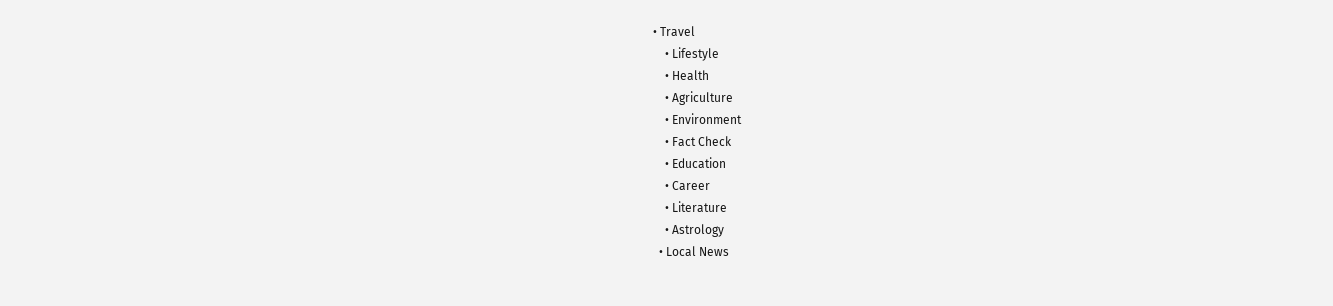• Travel
    • Lifestyle
    • Health
    • Agriculture
    • Environment
    • Fact Check
    • Education
    • Career
    • Literature
    • Astrology
  • Local News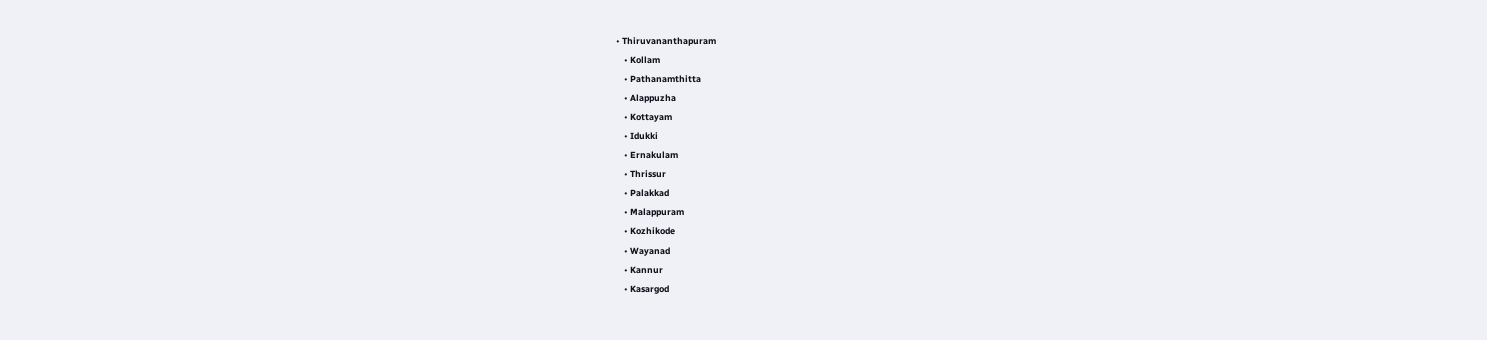• Thiruvananthapuram
    • Kollam
    • Pathanamthitta
    • Alappuzha
    • Kottayam
    • Idukki
    • Ernakulam
    • Thrissur
    • Palakkad
    • Malappuram
    • Kozhikode
    • Wayanad
    • Kannur
    • Kasargod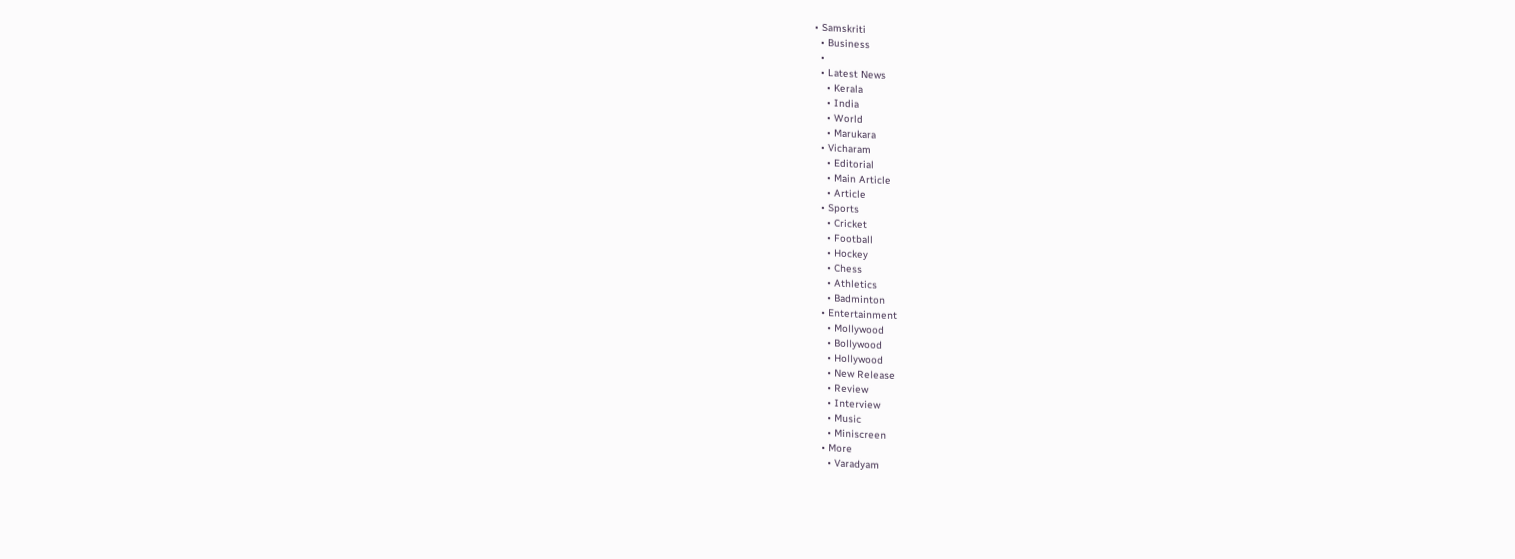• Samskriti
  • Business
  •
  • Latest News
    • Kerala
    • India
    • World
    • Marukara
  • Vicharam
    • Editorial
    • Main Article
    • Article
  • Sports
    • Cricket
    • Football
    • Hockey
    • Chess
    • Athletics
    • Badminton
  • Entertainment
    • Mollywood
    • Bollywood
    • Hollywood
    • New Release
    • Review
    • Interview
    • Music
    • Miniscreen
  • More
    • Varadyam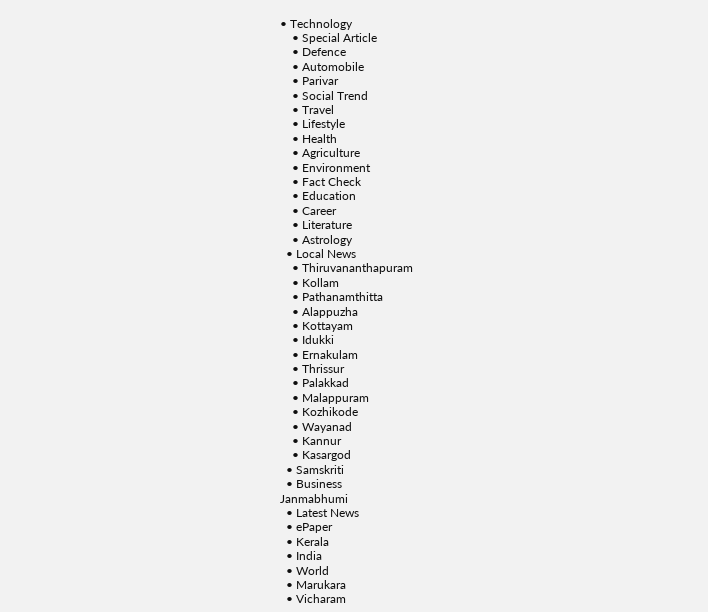• Technology
    • Special Article
    • Defence
    • Automobile
    • Parivar
    • Social Trend
    • Travel
    • Lifestyle
    • Health
    • Agriculture
    • Environment
    • Fact Check
    • Education
    • Career
    • Literature
    • Astrology
  • Local News
    • Thiruvananthapuram
    • Kollam
    • Pathanamthitta
    • Alappuzha
    • Kottayam
    • Idukki
    • Ernakulam
    • Thrissur
    • Palakkad
    • Malappuram
    • Kozhikode
    • Wayanad
    • Kannur
    • Kasargod
  • Samskriti
  • Business
Janmabhumi
  • Latest News
  • ePaper
  • Kerala
  • India
  • World
  • Marukara
  • Vicharam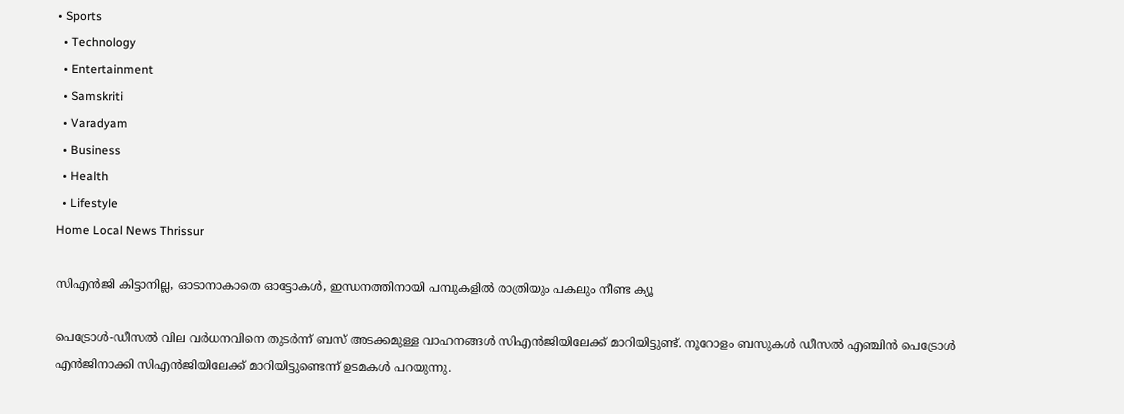• Sports
  • Technology
  • Entertainment
  • Samskriti
  • Varadyam
  • Business
  • Health
  • Lifestyle
Home Local News Thrissur

സിഎന്‍ജി കിട്ടാനില്ല, ഓടാനാകാതെ ഓട്ടോകള്‍, ഇന്ധനത്തിനായി പമ്പുകളിൽ രാത്രിയും പകലും നീണ്ട ക്യൂ

പെട്രോള്‍-ഡീസല്‍ വില വര്‍ധനവിനെ തുടര്‍ന്ന് ബസ് അടക്കമുള്ള വാഹനങ്ങള്‍ സിഎന്‍ജിയിലേക്ക് മാറിയിട്ടുണ്ട്. നൂറോളം ബസുകള്‍ ഡീസല്‍ എഞ്ചിന്‍ പെട്രോള്‍ എന്‍ജിനാക്കി സിഎന്‍ജിയിലേക്ക് മാറിയിട്ടുണ്ടെന്ന് ഉടമകള്‍ പറയുന്നു.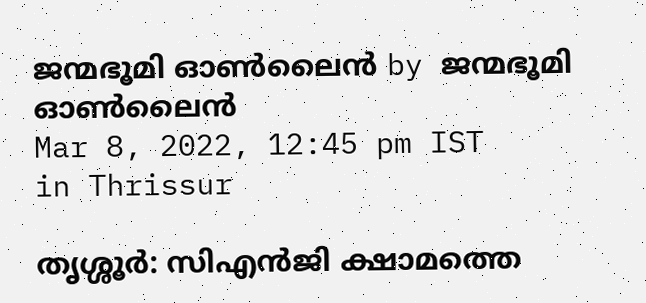ജന്മഭൂമി ഓണ്‍ലൈന്‍ by ജന്മഭൂമി ഓണ്‍ലൈന്‍
Mar 8, 2022, 12:45 pm IST
in Thrissur

തൃശ്ശൂര്‍: സിഎന്‍ജി ക്ഷാമത്തെ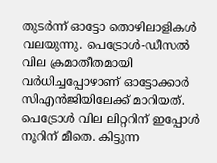തുടര്‍ന്ന് ഓട്ടോ തൊഴിലാളികള്‍ വലയുന്നു. പെട്രോള്‍-ഡീസല്‍ വില ക്രമാതീതമായി വര്‍ധിച്ചപ്പോഴാണ് ഓട്ടോക്കാര്‍ സിഎന്‍ജിയിലേക്ക് മാറിയത്. പെട്രോള്‍ വില ലിറ്ററിന് ഇപ്പോള്‍ നൂറിന് മീതെ. കിട്ടുന്ന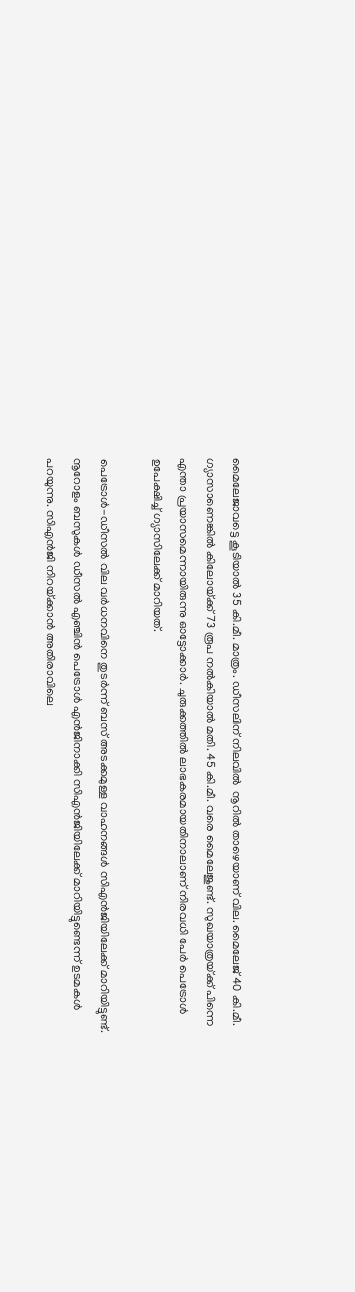മൈലേജാവട്ടെ കൂടിയാല്‍ 35 കി.മീ. മാത്രം. ഡീസലിന് നിലവില്‍  നൂറില്‍ താഴെയാണ് വില. മൈലേജ് 40 കി.മീ. ഗ്യാസാണെങ്കില്‍ കിലോയ്‌ക്ക് 73 രൂപ നല്‍കിയാല്‍ മതി. 45 കി.മീ. വരെ മൈലേജുണ്ട്. സുഖയാത്രയ്‌ക്ക് പിന്നെ എന്താ പ്രയാസമെന്നായിരുന്നു ഓട്ടോക്കാര്‍. ചുരുക്കത്തില്‍ ലാഭകരമായതിനാലാണ് നിരവധി പേര്‍ പെട്രോള്‍ ഉപേക്ഷിച്ച് ഗ്യാസിലേക്ക് മാറിയത്.

പെട്രോള്‍-ഡീസല്‍ വില വര്‍ധനവിനെ തുടര്‍ന്ന് ബസ് അടക്കമുള്ള വാഹനങ്ങള്‍ സിഎന്‍ജിയിലേക്ക് മാറിയിട്ടുണ്ട്. നൂറോളം ബസുകള്‍ ഡീസല്‍ എഞ്ചിന്‍ പെട്രോള്‍ എന്‍ജിനാക്കി സിഎന്‍ജിയിലേക്ക് മാറിയിട്ടുണ്ടെന്ന് ഉടമകള്‍ പറയുന്നു. സിഎന്‍ജി നിറയ്‌ക്കാന്‍ അതിരാവിലെ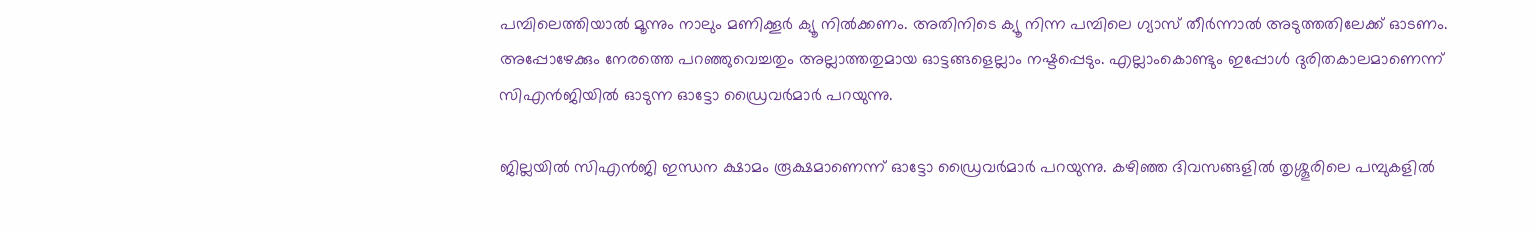പമ്പിലെത്തിയാല്‍ മൂന്നും നാലും മണിക്കൂര്‍ ക്യൂ നില്‍ക്കണം. അതിനിടെ ക്യൂ നിന്ന പമ്പിലെ ഗ്യാസ് തീര്‍ന്നാല്‍ അടുത്തതിലേക്ക് ഓടണം. അപ്പോഴേക്കും നേരത്തെ പറഞ്ഞുവെച്ചതും അല്ലാത്തതുമായ ഓട്ടങ്ങളെല്ലാം നഷ്ടപ്പെടും. എല്ലാംകൊണ്ടും ഇപ്പോള്‍ ദുരിതകാലമാണെന്ന് സിഎന്‍ജിയില്‍ ഓടുന്ന ഓട്ടോ ഡ്രൈവര്‍മാര്‍ പറയുന്നു.

ജില്ലയില്‍ സിഎന്‍ജി ഇന്ധന ക്ഷാമം രൂക്ഷമാണെന്ന് ഓട്ടോ ഡ്രൈവര്‍മാര്‍ പറയുന്നു. കഴിഞ്ഞ ദിവസങ്ങളില്‍ തൃശ്ശൂരിലെ പമ്പുകളില്‍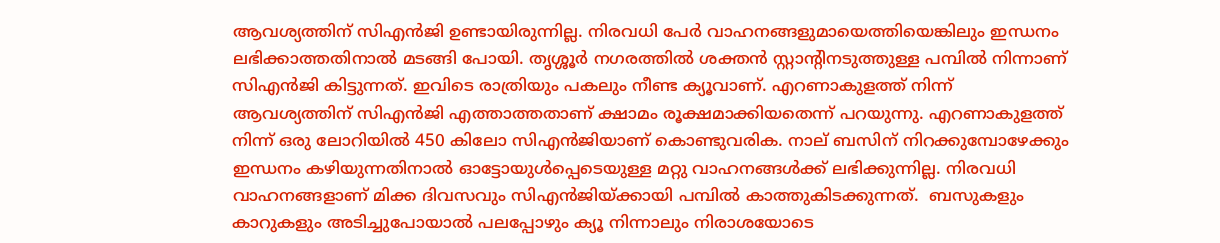ആവശ്യത്തിന് സിഎന്‍ജി ഉണ്ടായിരുന്നില്ല. നിരവധി പേര്‍ വാഹനങ്ങളുമായെത്തിയെങ്കിലും ഇന്ധനം ലഭിക്കാത്തതിനാല്‍ മടങ്ങി പോയി. തൃശ്ശൂര്‍ നഗരത്തില്‍ ശക്തന്‍ സ്റ്റാന്റിനടുത്തുള്ള പമ്പില്‍ നിന്നാണ് സിഎന്‍ജി കിട്ടുന്നത്. ഇവിടെ രാത്രിയും പകലും നീണ്ട ക്യൂവാണ്. എറണാകുളത്ത് നിന്ന് ആവശ്യത്തിന് സിഎന്‍ജി എത്താത്തതാണ് ക്ഷാമം രൂക്ഷമാക്കിയതെന്ന് പറയുന്നു. എറണാകുളത്ത് നിന്ന് ഒരു ലോറിയില്‍ 450 കിലോ സിഎന്‍ജിയാണ് കൊണ്ടുവരിക. നാല് ബസിന് നിറക്കുമ്പോഴേക്കും ഇന്ധനം കഴിയുന്നതിനാല്‍ ഓട്ടോയുള്‍പ്പെടെയുള്ള മറ്റു വാഹനങ്ങള്‍ക്ക് ലഭിക്കുന്നില്ല. നിരവധി വാഹനങ്ങളാണ് മിക്ക ദിവസവും സിഎന്‍ജിയ്‌ക്കായി പമ്പില്‍ കാത്തുകിടക്കുന്നത്.  ബസുകളും കാറുകളും അടിച്ചുപോയാല്‍ പലപ്പോഴും ക്യൂ നിന്നാലും നിരാശയോടെ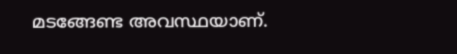മടങ്ങേണ്ട അവസ്ഥയാണ്.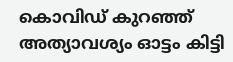കൊവിഡ് കുറഞ്ഞ് അത്യാവശ്യം ഓട്ടം കിട്ടി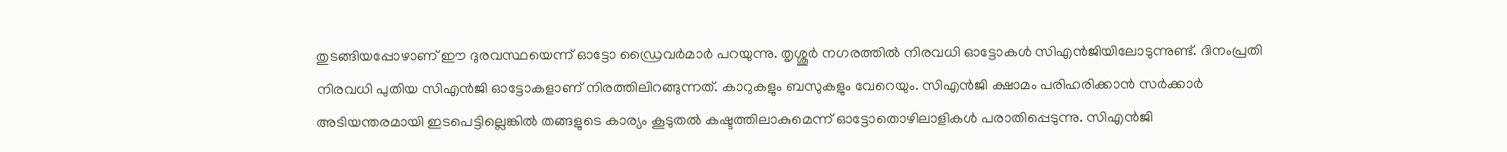തുടങ്ങിയപ്പോഴാണ് ഈ ദുരവസ്ഥയെന്ന് ഓട്ടോ ഡ്രൈവര്‍മാര്‍ പറയുന്നു. തൃശ്ശൂര്‍ നഗരത്തില്‍ നിരവധി ഓട്ടോകള്‍ സിഎന്‍ജിയിലോടുന്നുണ്ട്. ദിനംപ്രതി നിരവധി പുതിയ സിഎന്‍ജി ഓട്ടോകളാണ് നിരത്തിലിറങ്ങുന്നത്. കാറുകളും ബസുകളും വേറെയും. സിഎന്‍ജി ക്ഷാമം പരിഹരിക്കാന്‍ സര്‍ക്കാര്‍ അടിയന്തരമായി ഇടപെട്ടില്ലെങ്കില്‍ തങ്ങളുടെ കാര്യം കൂടുതല്‍ കഷ്ടത്തിലാകുമെന്ന് ഓട്ടോതൊഴിലാളികള്‍ പരാതിപ്പെടുന്നു. സിഎന്‍ജി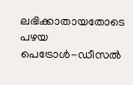ലഭിക്കാതായതോടെ പഴയ പെട്രോള്‍-ഡീസല്‍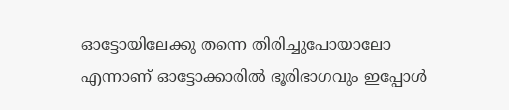ഓട്ടോയിലേക്കു തന്നെ തിരിച്ചുപോയാലോ എന്നാണ് ഓട്ടോക്കാരില്‍ ഭൂരിഭാഗവും ഇപ്പോള്‍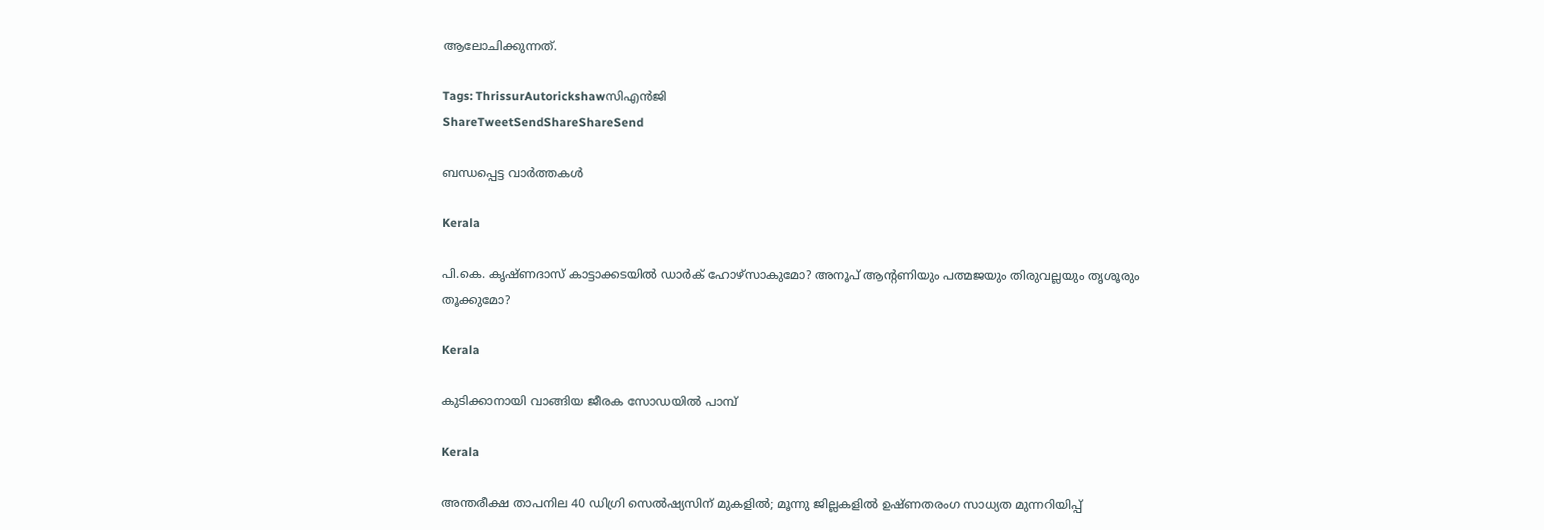ആലോചിക്കുന്നത്.

Tags: ThrissurAutorickshawസിഎന്‍ജി
ShareTweetSendShareShareSend

ബന്ധപ്പെട്ട വാര്‍ത്തകള്‍

Kerala

പി.കെ. കൃഷ്ണദാസ് കാട്ടാക്കടയില്‍ ഡാര്‍ക് ഹോഴ്സാകുമോ? അനൂപ് ആന്‍റണിയും പത്മജയും തിരുവല്ലയും തൃശൂരും തൂക്കുമോ?

Kerala

കുടിക്കാനായി വാങ്ങിയ ജീരക സോഡയില്‍ പാമ്പ്

Kerala

അന്തരീക്ഷ താപനില 40 ഡിഗ്രി സെല്‍ഷ്യസിന് മുകളില്‍; മൂന്നു ജില്ലകളിൽ ഉഷ്ണതരംഗ സാധ്യത മുന്നറിയിപ്പ്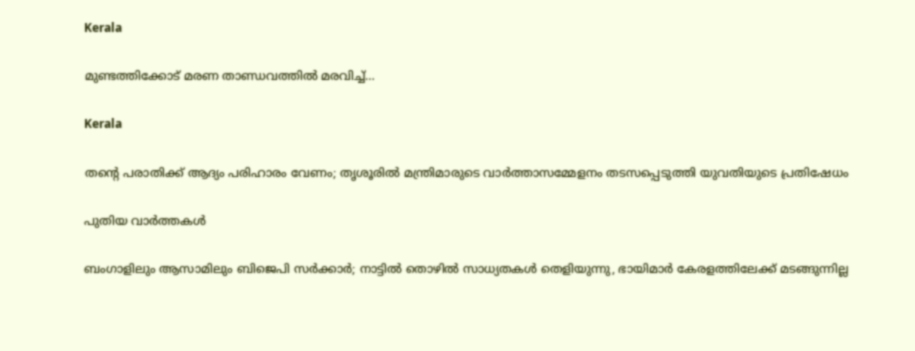Kerala

മുണ്ടത്തിക്കോട്‌ മരണ താണ്ഡവത്തില്‍ മരവിച്ച്…

Kerala

തന്റെ പരാതിക്ക് ആദ്യം പരിഹാരം വേണം; തൃശൂരിൽ മന്ത്രിമാരുടെ വാർത്താസമ്മേളനം തടസപ്പെടുത്തി യുവതിയുടെ പ്രതിഷേധം

പുതിയ വാര്‍ത്തകള്‍

ബംഗാളിലും ആസാമിലും ബിജെപി സര്‍ക്കാര്‍; നാട്ടില്‍ തൊഴില്‍ സാധ്യതകള്‍ തെളിയുന്നു, ഭായിമാര്‍ കേരളത്തിലേക്ക് മടങ്ങുന്നില്ല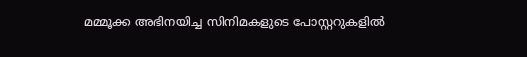മമ്മൂക്ക അഭിനയിച്ച സിനിമകളുടെ പോസ്റ്ററുകളിൽ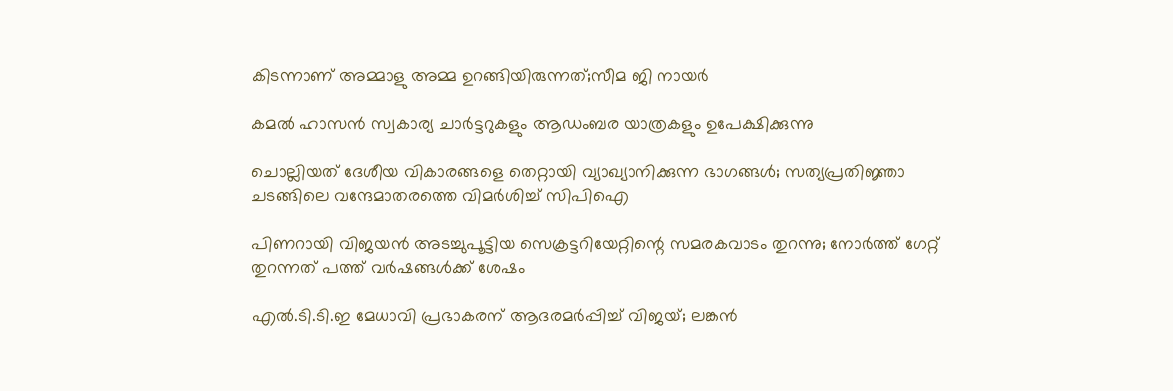കിടന്നാണ് അമ്മാളു അമ്മ ഉറങ്ങിയിരുന്നത്;സീമ ജി നായർ

കമൽ ഹാസൻ സ്വകാര്യ ചാർട്ടറുകളും ആഡംബര യാത്രകളും ഉപേക്ഷിക്കുന്നു

ചൊല്ലിയത് ദേശീയ വികാരങ്ങളെ തെറ്റായി വ്യാഖ്യാനിക്കുന്ന ഭാഗങ്ങൾ; സത്യപ്രതിജ്ഞാ ചടങ്ങിലെ വന്ദേമാതരത്തെ വിമർശിച്ച് സിപിഐ

പിണറായി വിജയൻ അടച്ചുപൂട്ടിയ സെക്രട്ടറിയേറ്റിന്റെ സമരകവാടം തുറന്നു; നോർത്ത് ഗേറ്റ് തുറന്നത് പത്ത് വർഷങ്ങൾക്ക് ശേഷം

എൽ.ടി.ടി.ഇ മേധാവി പ്രഭാകരന് ആദരമർപ്പിച്ച് വിജയ്; ലങ്കൻ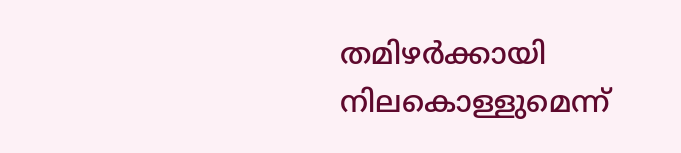തമിഴർക്കായി നിലകൊള്ളുമെന്ന്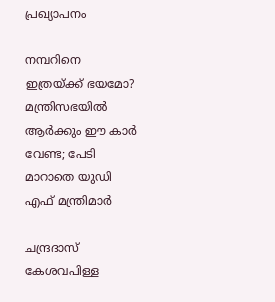പ്രഖ്യാപനം

നമ്പറിനെ ഇത്രയ്‌ക്ക് ഭയമോ? മന്ത്രിസഭയില്‍ ആര്‍ക്കും ഈ കാര്‍ വേണ്ട; പേടി മാറാതെ യുഡി എഫ് മന്ത്രിമാർ

ചന്ദ്രദാസ് കേശവപിള്ള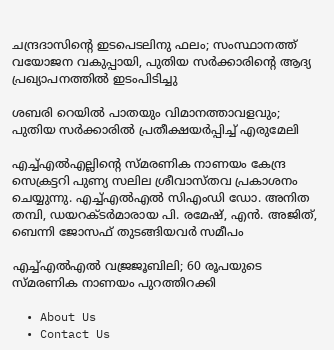ചന്ദ്രദാസിന്റെ ഇടപെടലിനു ഫലം; സംസ്ഥാനത്ത് വയോജന വകുപ്പായി, പുതിയ സര്‍ക്കാരിന്റെ ആദ്യ പ്രഖ്യാപനത്തില്‍ ഇടംപിടിച്ചു

ശബരി റെയില്‍ പാതയും വിമാനത്താവളവും; പുതിയ സര്‍ക്കാരില്‍ പ്രതീക്ഷയര്‍പ്പിച്ച് എരുമേലി

എച്ച്എല്‍എല്ലിന്റെ സ്മരണിക നാണയം കേന്ദ്ര സെക്രട്ടറി പുണ്യ സലില ശ്രീവാസ്തവ പ്രകാശനം ചെയ്യുന്നു. എച്ച്എല്‍എല്‍ സിഎംഡി ഡോ. അനിത തമ്പി, ഡയറക്ടര്‍മാരായ പി. രമേഷ്, എന്‍. അജിത്, ബെന്നി ജോസഫ് തുടങ്ങിയവര്‍ സമീപം

എച്ച്എല്‍എല്‍ വജ്രജൂബിലി; 60 രൂപയുടെ സ്മരണിക നാണയം പുറത്തിറക്കി

  • About Us
  • Contact Us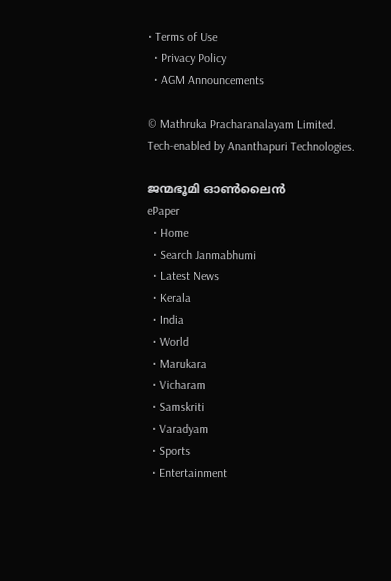• Terms of Use
  • Privacy Policy
  • AGM Announcements

© Mathruka Pracharanalayam Limited.
Tech-enabled by Ananthapuri Technologies.

ജന്മഭൂമി ഓണ്‍ലൈന്‍
ePaper
  • Home
  • Search Janmabhumi
  • Latest News
  • Kerala
  • India
  • World
  • Marukara
  • Vicharam
  • Samskriti
  • Varadyam
  • Sports
  • Entertainment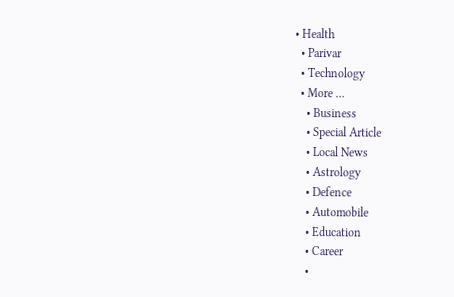• Health
  • Parivar
  • Technology
  • More …
    • Business
    • Special Article
    • Local News
    • Astrology
    • Defence
    • Automobile
    • Education
    • Career
    •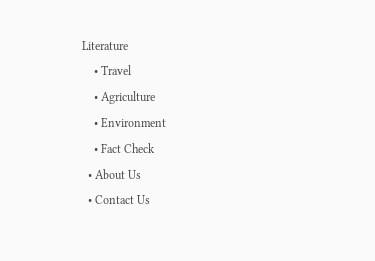Literature
    • Travel
    • Agriculture
    • Environment
    • Fact Check
  • About Us
  • Contact Us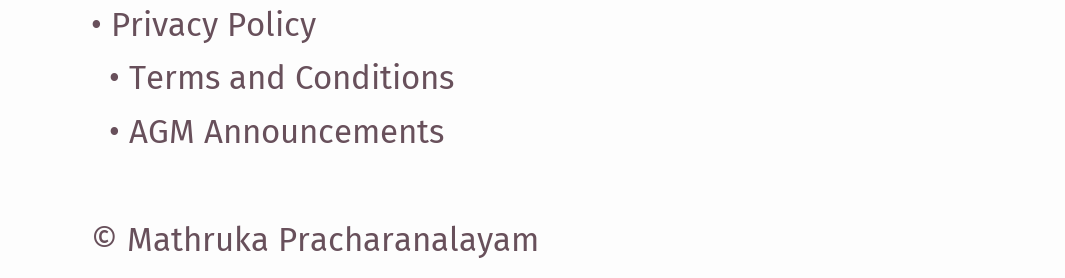• Privacy Policy
  • Terms and Conditions
  • AGM Announcements

© Mathruka Pracharanalayam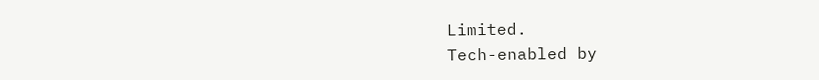Limited.
Tech-enabled by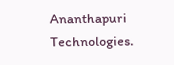Ananthapuri Technologies.